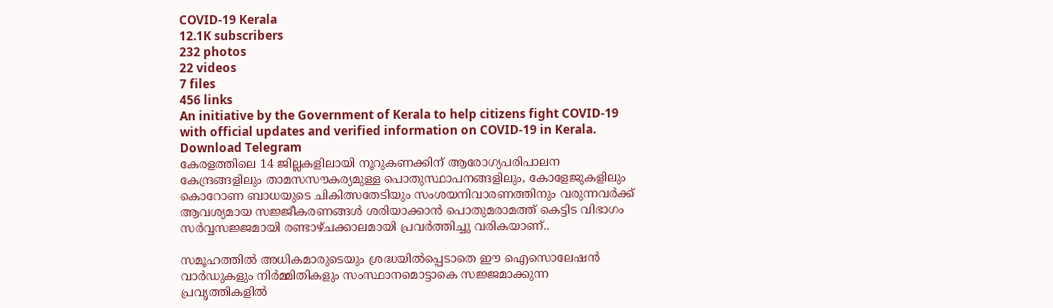COVID-19 Kerala
12.1K subscribers
232 photos
22 videos
7 files
456 links
An initiative by the Government of Kerala to help citizens fight COVID-19 with official updates and verified information on COVID-19 in Kerala.
Download Telegram
കേരളത്തിലെ 14 ജില്ലകളിലായി നൂറുകണക്കിന് ആരോഗ്യപരിപാലന കേന്ദ്രങ്ങളിലും താമസസൗകര്യമുള്ള പൊതുസ്ഥാപനങ്ങളിലും, കോളേജുകളിലും കൊറോണ ബാധയുടെ ചികിത്സതേടിയും സംശയനിവാരണത്തിനും വരുന്നവര്‍ക്ക് ആവശ്യമായ സജ്ജീകരണങ്ങള്‍ ശരിയാക്കാൻ പൊതുമരാമത്ത് കെട്ടിട വിഭാഗം സര്‍വ്വസജ്ജമായി രണ്ടാഴ്ചക്കാലമായി പ്രവര്‍ത്തിച്ചു വരികയാണ്..

സമൂഹത്തിൽ അധികമാരുടെയും ശ്രദ്ധയിൽപ്പെടാതെ ഈ ഐസൊലേഷന്‍ വാര്‍ഡുകളും നിർമ്മിതികളും സംസ്ഥാനമൊട്ടാകെ സജ്ജമാക്കുന്ന പ്രവൃത്തികളില്‍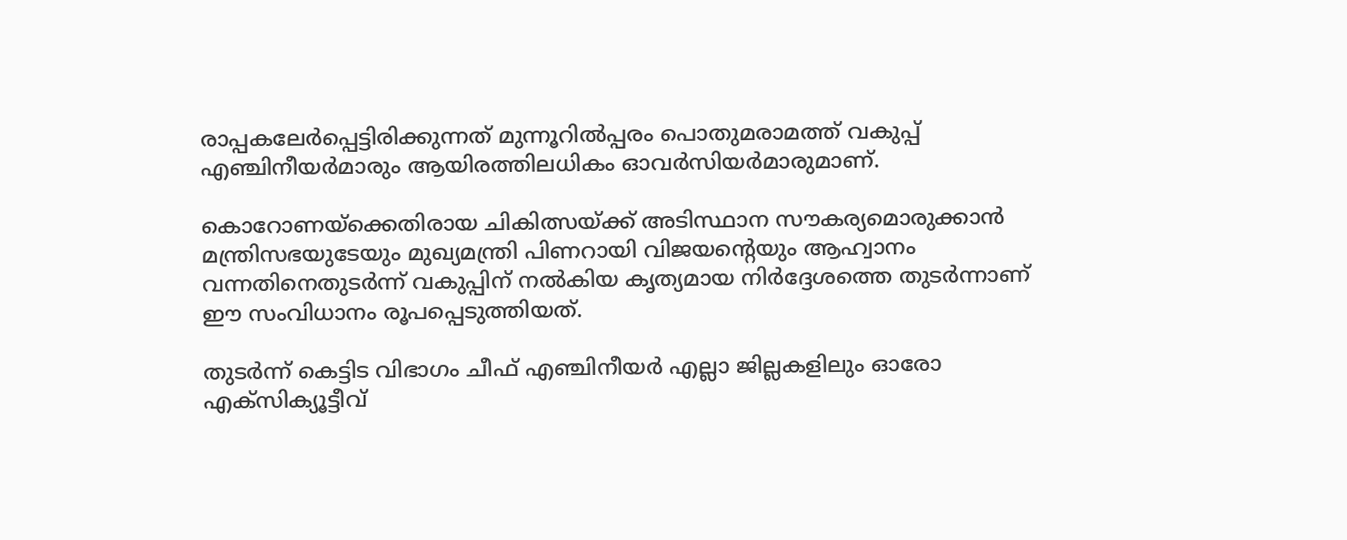രാപ്പകലേര്‍പ്പെട്ടിരിക്കുന്നത് മുന്നൂറില്‍പ്പരം പൊതുമരാമത്ത് വകുപ്പ് എഞ്ചിനീയര്‍മാരും ആയിരത്തിലധികം ഓവര്‍സിയര്‍മാരുമാണ്.

കൊറോണയ്ക്കെതിരായ ചികിത്സയ്ക്ക് അടിസ്ഥാന സൗകര്യമൊരുക്കാന്‍ മന്ത്രിസഭയുടേയും മുഖ്യമന്ത്രി പിണറായി വിജയന്‍റെയും ആഹ്വാനം വന്നതിനെതുടര്‍ന്ന് വകുപ്പിന് നല്‍കിയ കൃത്യമായ നിര്‍ദ്ദേശത്തെ തുടര്‍ന്നാണ് ഈ സംവിധാനം രൂപപ്പെടുത്തിയത്.

തുടര്‍ന്ന് കെട്ടിട വിഭാഗം ചീഫ് എഞ്ചിനീയര്‍ എല്ലാ ജില്ലകളിലും ഓരോ എക്സിക്യൂട്ടീവ്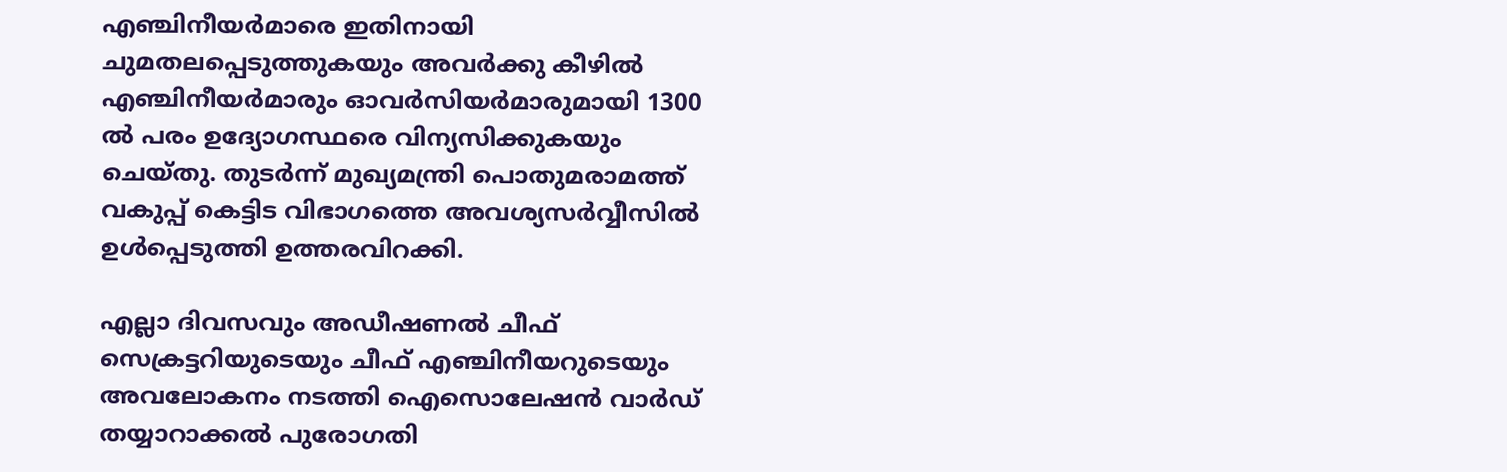എഞ്ചിനീയര്‍മാരെ ഇതിനായി ചുമതലപ്പെടുത്തുകയും അവര്‍ക്കു കീഴില്‍ എഞ്ചിനീയര്‍മാരും ഓവര്‍സിയര്‍മാരുമായി 1300 ല്‍ പരം ഉദ്യോഗസ്ഥരെ വിന്യസിക്കുകയും ചെയ്തു. തുടര്‍ന്ന് മുഖ്യമന്ത്രി പൊതുമരാമത്ത് വകുപ്പ് കെട്ടിട വിഭാഗത്തെ അവശ്യസര്‍വ്വീസില്‍ ഉള്‍പ്പെടുത്തി ഉത്തരവിറക്കി.

എല്ലാ ദിവസവും അഡീഷണല്‍ ചീഫ് സെക്രട്ടറിയുടെയും ചീഫ് എഞ്ചിനീയറുടെയും അവലോകനം നടത്തി ഐസൊലേഷന്‍ വാര്‍ഡ് തയ്യാറാക്കല്‍ പുരോഗതി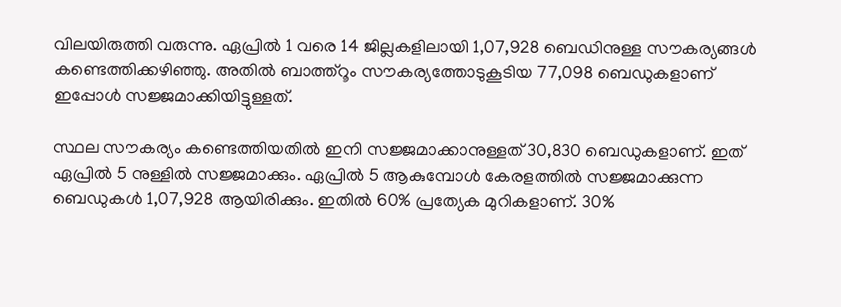വിലയിരുത്തി വരുന്നു. ഏപ്രില്‍ 1 വരെ 14 ജില്ലകളിലായി 1,07,928 ബെഡിനുള്ള സൗകര്യങ്ങള്‍ കണ്ടെത്തിക്കഴിഞ്ഞു. അതില്‍ ബാത്ത്റൂം സൗകര്യത്തോടുകൂടിയ 77,098 ബെഡുകളാണ് ഇപ്പോള്‍ സജ്ജമാക്കിയിട്ടുള്ളത്.

സ്ഥല സൗകര്യം കണ്ടെത്തിയതില്‍ ഇനി സജ്ജമാക്കാനുള്ളത് 30,830 ബെഡുകളാണ്. ഇത് ഏപ്രില്‍ 5 നുള്ളില്‍ സജ്ജമാക്കും. ഏപ്രില്‍ 5 ആകുമ്പോള്‍ കേരളത്തില്‍ സജ്ജമാക്കുന്ന ബെഡുകള്‍ 1,07,928 ആയിരിക്കും. ഇതില്‍ 60% പ്രത്യേക മുറികളാണ്. 30%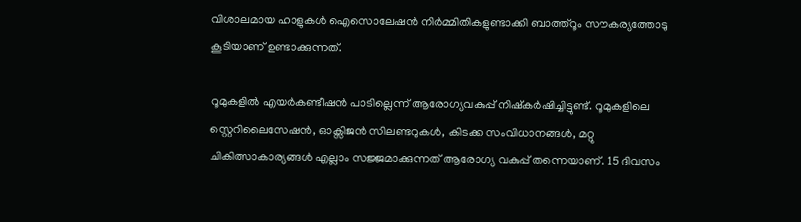വിശാലമായ ഹാളുകള്‍ ഐസൊലേഷന്‍ നിര്‍മ്മിതികളുണ്ടാക്കി ബാത്ത്റൂം സൗകര്യത്തോടു കൂടിയാണ് ഉണ്ടാക്കുന്നത്.

റൂമുകളില്‍ എയര്‍കണ്ടീഷന്‍ പാടില്ലെന്ന് ആരോഗ്യവകുപ്പ് നിഷ്കര്‍ഷിച്ചിട്ടുണ്ട്. റൂമുകളിലെ സ്റ്റെറിലൈസേഷന്‍, ഓക്സിജന്‍ സിലണ്ടറുകള്‍, കിടക്ക സംവിധാനങ്ങള്‍, മറ്റു ചികിത്സാകാര്യങ്ങള്‍ എല്ലാം സജ്ജമാക്കുന്നത് ആരോഗ്യ വകുപ്പ് തന്നെയാണ്. 15 ദിവസം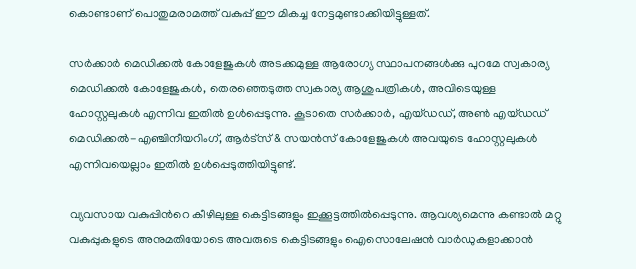കൊണ്ടാണ് പൊതുമരാമത്ത് വകുപ്പ് ഈ മികച്ച നേട്ടമുണ്ടാക്കിയിട്ടുള്ളത്.

സര്‍ക്കാര്‍ മെഡിക്കല്‍ കോളേജുകള്‍ അടക്കമുള്ള ആരോഗ്യ സ്ഥാപനങ്ങള്‍ക്കു പുറമേ സ്വകാര്യ മെഡിക്കല്‍ കോളേജുകള്‍, തെരഞ്ഞെടുത്ത സ്വകാര്യ ആശുപത്രികള്‍, അവിടെയുള്ള ഹോസ്റ്റലുകള്‍ എന്നിവ ഇതില്‍ ഉള്‍പ്പെടുന്നു. കൂടാതെ സര്‍ക്കാര്‍, എയ്ഡഡ്, അണ്‍ എയ്ഡഡ് മെഡിക്കല്‍-എഞ്ചിനീയറിംഗ്, ആര്‍ട്സ് & സയന്‍സ് കോളേജുകള്‍ അവയുടെ ഹോസ്റ്റലുകള്‍ എന്നിവയെല്ലാം ഇതില്‍ ഉള്‍പ്പെടുത്തിയിട്ടുണ്ട്.

വ്യവസായ വകുപ്പിന്‍റെ കീഴിലുള്ള കെട്ടിടങ്ങളും ഇക്കൂട്ടത്തില്‍പ്പെടുന്നു. ആവശ്യമെന്നു കണ്ടാൽ മറ്റു വകുപ്പുകളുടെ അനുമതിയോടെ അവരുടെ കെട്ടിടങ്ങളും ഐസൊലേഷന്‍ വാര്‍ഡുകളാക്കാന്‍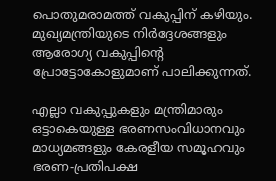പൊതുമരാമത്ത് വകുപ്പിന് കഴിയും. മുഖ്യമന്ത്രിയുടെ നിര്‍ദ്ദേശങ്ങളും ആരോഗ്യ വകുപ്പിന്‍റെ പ്രോട്ടോകോളുമാണ് പാലിക്കുന്നത്.

എല്ലാ വകുപ്പുകളും മന്ത്രിമാരും ഒട്ടാകെയുള്ള ഭരണസംവിധാനവും മാധ്യമങ്ങളും കേരളീയ സമൂഹവും ഭരണ-പ്രതിപക്ഷ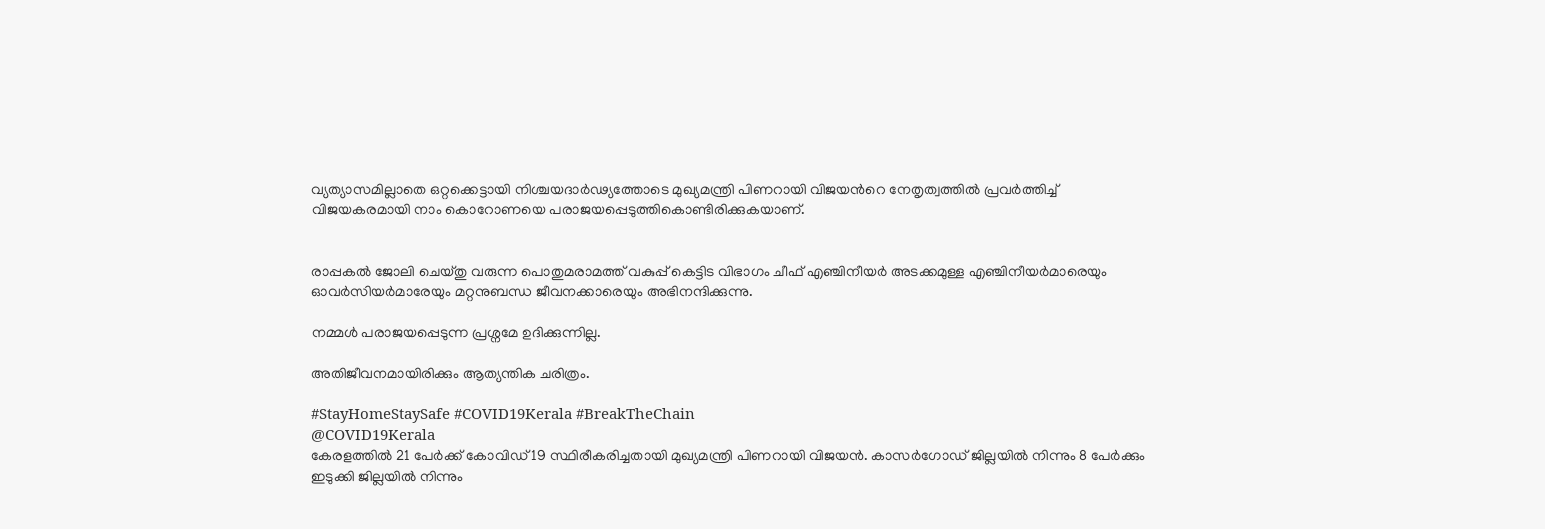വ്യത്യാസമില്ലാതെ ഒറ്റക്കെട്ടായി നിശ്ചയദാര്‍ഢ്യത്തോടെ മുഖ്യമന്ത്രി പിണറായി വിജയന്‍റെ നേതൃത്വത്തില്‍ പ്രവര്‍ത്തിച്ച് വിജയകരമായി നാം കൊറോണയെ പരാജയപ്പെടുത്തികൊണ്ടിരിക്കുകയാണ്.


രാപ്പകല്‍ ജോലി ചെയ്തു വരുന്ന പൊതുമരാമത്ത് വകുപ്പ് കെട്ടിട വിഭാഗം ചീഫ് എഞ്ചിനീയര്‍ അടക്കമുള്ള എഞ്ചിനീയര്‍മാരെയും ഓവര്‍സിയര്‍മാരേയും മറ്റനുബന്ധ ജീവനക്കാരെയും അഭിനന്ദിക്കുന്നു.

നമ്മള്‍ പരാജയപ്പെടുന്ന പ്രശ്നമേ ഉദിക്കുന്നില്ല.

അതിജീവനമായിരിക്കും ആത്യന്തിക ചരിത്രം.

#StayHomeStaySafe #COVID19Kerala #BreakTheChain
@COVID19Kerala
കേരളത്തില്‍ 21 പേര്‍ക്ക് കോവിഡ് 19 സ്ഥിരീകരിച്ചതായി മുഖ്യമന്ത്രി പിണറായി വിജയന്‍. കാസര്‍ഗോഡ് ജില്ലയില്‍ നിന്നും 8 പേര്‍ക്കും ഇടുക്കി ജില്ലയില്‍ നിന്നും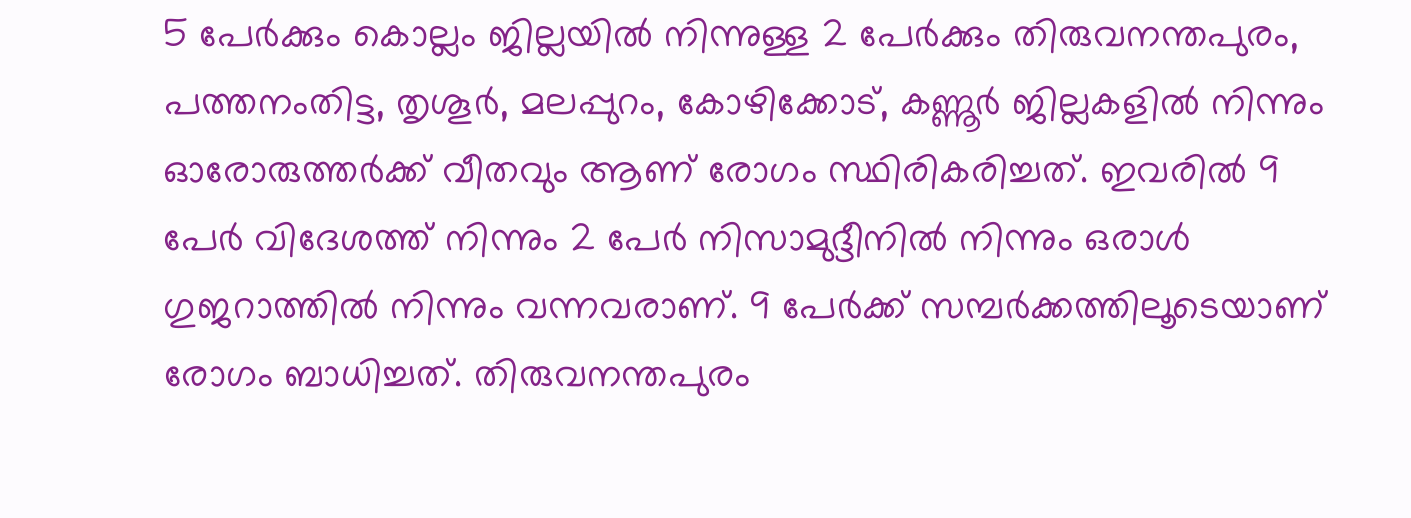5 പേര്‍ക്കും കൊല്ലം ജില്ലയില്‍ നിന്നുള്ള 2 പേര്‍ക്കും തിരുവനന്തപുരം, പത്തനംതിട്ട, തൃശൂര്‍, മലപ്പുറം, കോഴിക്കോട്, കണ്ണൂര്‍ ജില്ലകളില്‍ നിന്നും ഓരോരുത്തര്‍ക്ക് വീതവും ആണ് രോഗം സ്ഥിരികരിച്ചത്. ഇവരില്‍ 9 പേര്‍ വിദേശത്ത് നിന്നും 2 പേര്‍ നിസാമുദ്ദീനില്‍ നിന്നും ഒരാള്‍ ഗുജറാത്തില്‍ നിന്നും വന്നവരാണ്. 9 പേര്‍ക്ക് സമ്പര്‍ക്കത്തിലൂടെയാണ് രോഗം ബാധിച്ചത്. തിരുവനന്തപുരം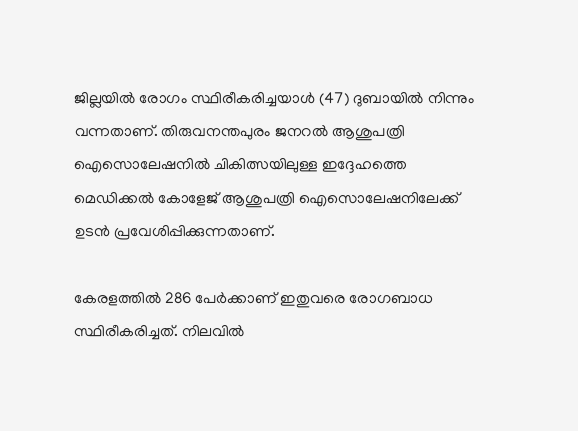ജില്ലയില്‍ രോഗം സ്ഥിരീകരിച്ചയാള്‍ (47) ദുബായില്‍ നിന്നും വന്നതാണ്. തിരുവനന്തപുരം ജനറല്‍ ആശുപത്രി ഐസൊലേഷനില്‍ ചികിത്സയിലുള്ള ഇദ്ദേഹത്തെ മെഡിക്കല്‍ കോളേജ് ആശുപത്രി ഐസൊലേഷനിലേക്ക് ഉടന്‍ പ്രവേശിപ്പിക്കുന്നതാണ്.

കേരളത്തില്‍ 286 പേര്‍ക്കാണ് ഇതുവരെ രോഗബാധ സ്ഥിരീകരിച്ചത്. നിലവില്‍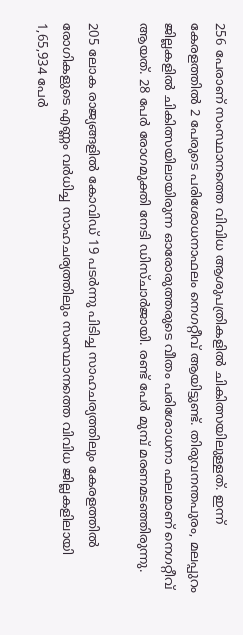256 പേരാണ് സംസ്ഥാനത്തെ വിവിധ ആശുപത്രികളില്‍ ചികിത്സയിലുള്ളത്. ഇന്ന് കേരളത്തില്‍ 2 പേരുടെ പരിശോധനാഫലം നെഗറ്റീവ് ആയിട്ടുണ്ട്. തിരുവനന്തപുരം, മലപ്പുറം ജില്ലകളില്‍ ചികിത്സയിലായിരുന്ന ഓരോരുത്തരുടെ വീതം പരിശോധനാ ഫലമാണ് നെഗറ്റീവ് ആയത്. 28 പേര്‍ രോഗമുക്തി നേടി ഡിസ്ചാര്‍ജായി. രണ്ട് പേര്‍ മുമ്പ് മരണമടഞ്ഞിരുന്നു.

205 ലോക രാജ്യങ്ങളില്‍ കോവിഡ് 19 പടര്‍ന്നു പിടിച്ച സാഹചര്യത്തിലും കേരളത്തില്‍ രോഗികളുടെ എണ്ണം വര്‍ധിച്ച സാഹചര്യത്തിലും സംസ്ഥാനത്തെ വിവിധ ജില്ലകളിലായി 1,65,934 പേര്‍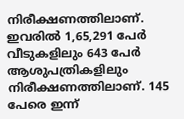നിരീക്ഷണത്തിലാണ്. ഇവരില്‍ 1,65,291 പേര്‍ വീടുകളിലും 643 പേര്‍ ആശുപത്രികളിലും നിരീക്ഷണത്തിലാണ്. 145 പേരെ ഇന്ന്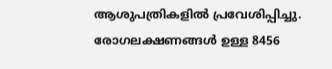ആശുപത്രികളില്‍ പ്രവേശിപ്പിച്ചു. രോഗലക്ഷണങ്ങള്‍ ഉള്ള 8456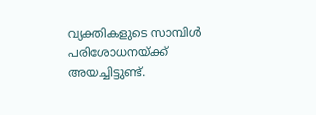വ്യക്തികളുടെ സാമ്പിള്‍ പരിശോധനയ്ക്ക് അയച്ചിട്ടുണ്ട്.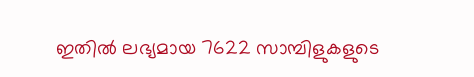ഇതില്‍ ലഭ്യമായ 7622 സാമ്പിളുകളുടെ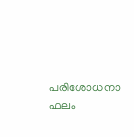പരിശോധനാ ഫലം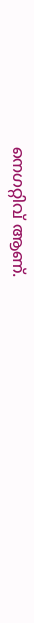നെഗറ്റിവ് ആണ്.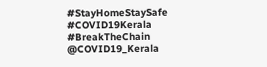#StayHomeStaySafe #COVID19Kerala #BreakTheChain
@COVID19_Kerala